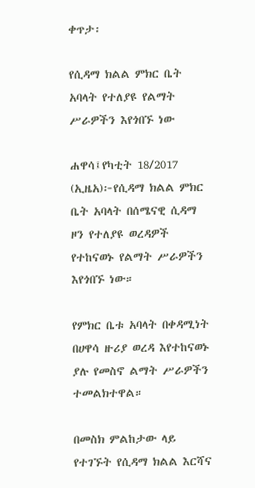ቀጥታ፡

የሲዳማ ክልል ምክር ቤት አባላት የተለያዩ የልማት ሥራዎችን እየጎበኙ ነው

ሐዋሳ፤የካቲት 18/2017 (ኢዜአ)፦የሲዳማ ክልል ምክር ቤት አባላት በሰሜናዊ ሲዳማ ዞን የተለያዩ ወረዳዎች የተከናወኑ የልማት ሥራዎችን እየጎበኙ ነው።

የምክር ቤቱ አባላት በቀዳሚነት በሀዋሳ ዙሪያ ወረዳ እየተከናወኑ ያሉ የመስኖ ልማት ሥራዎችን ተመልክተዋል።

በመስክ ምልከታው ላይ የተገኙት የሲዳማ ክልል እርሻና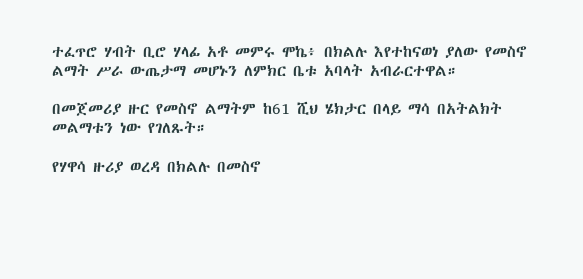ተፈጥሮ ሃብት ቢሮ ሃላፊ አቶ መምሩ ሞኬ፥ በክልሉ እየተከናወነ ያለው የመስኖ ልማት ሥራ ውጤታማ መሆኑን ለምክር ቤቱ አባላት አብራርተዋል።

በመጀመሪያ ዙር የመስኖ ልማትም ከ61 ሺህ ሄክታር በላይ ማሳ በአትልክት መልማቱን ነው የገለጹት።

የሃዋሳ ዙሪያ ወረዳ በክልሉ በመስኖ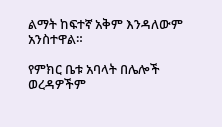ልማት ከፍተኛ አቅም እንዳለውም አንስተዋል።

የምክር ቤቱ አባላት በሌሎች ወረዳዎችም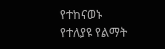የተከናወኑ የተለያዩ የልማት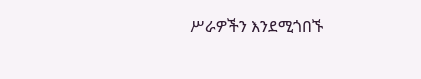ሥራዎችን እንደሚጎበኙ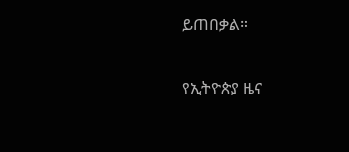ይጠበቃል።

የኢትዮጵያ ዜና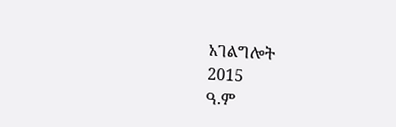አገልግሎት
2015
ዓ.ም